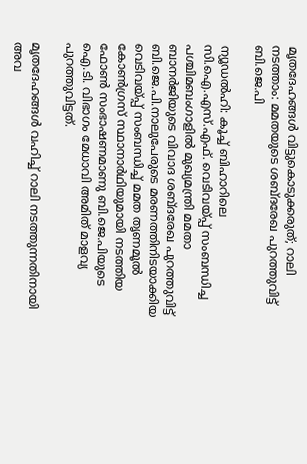മൃതദേഹങ്ങള്‍ വിട്ടുകൊടുക്കരുത്; റാലി നടത്താം: മമതയുടെ ശബ്ദരേഖ പുറത്തുവിട്ട് ബി.ജെ.പി

ന്യൂഡല്‍ഹി: കൂച്ച് ബിഹാറിലെ സി.ഐ.എസ്.എഫ്. വെടിവയ്പ്പ് സംബന്ധിച്ച പശ്ചിമബംഗാളില്‍ മുഖ്യമന്ത്രി മമതാ ബാനര്‍ജിയുടെ വിവാദ ശബ്ദരേഖ പുറത്തുവിട്ട് ബി.ജെ.പി.നാലുപേരുടെ മരണത്തിനിടയാക്കിയ വെടിവയ്പ്പ് സംബന്ധിച്ച് മമത തൃണമൂല്‍ കോണ്‍ഗ്രസ് സ്ഥാനാര്‍ഥിയുമായി നടത്തിയ ഫോണ്‍ സംഭാഷണമാണു ബി.ജെ.പിയുടെ ഐ.ടി. വിഭാഗം മേധാവി അമിത് മാളവ്യ പുറത്തുവിട്ടത്.

മൃതദേഹങ്ങള്‍ വഹിച്ച് റാലി നടത്തുന്നതിനായി അവ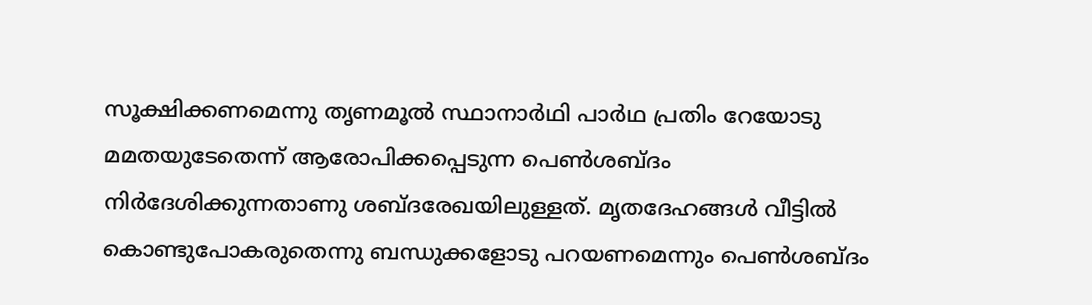സൂക്ഷിക്കണമെന്നു തൃണമൂല്‍ സ്ഥാനാര്‍ഥി പാര്‍ഥ പ്രതിം റേയോടു മമതയുടേതെന്ന് ആരോപിക്കപ്പെടുന്ന പെണ്‍ശബ്ദം നിര്‍ദേശിക്കുന്നതാണു ശബ്ദരേഖയിലുള്ളത്. മൃതദേഹങ്ങള്‍ വീട്ടില്‍ കൊണ്ടുപോകരുതെന്നു ബന്ധുക്കളോടു പറയണമെന്നും പെണ്‍ശബ്ദം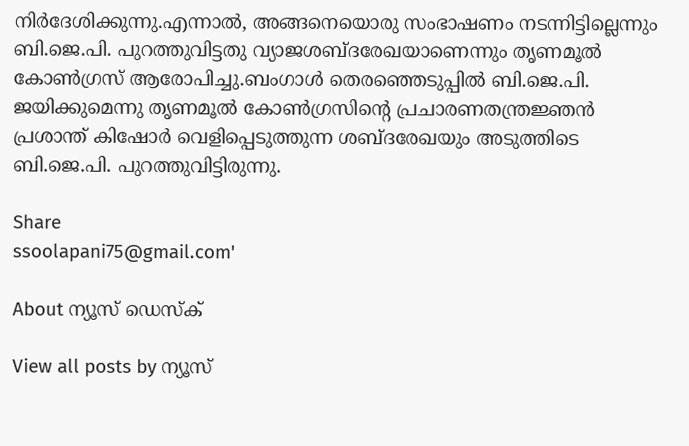നിര്‍ദേശിക്കുന്നു.എന്നാല്‍, അങ്ങനെയൊരു സംഭാഷണം നടന്നിട്ടില്ലെന്നും ബി.ജെ.പി. പുറത്തുവിട്ടതു വ്യാജശബ്ദരേഖയാണെന്നും തൃണമൂല്‍ കോണ്‍ഗ്രസ് ആരോപിച്ചു.ബംഗാള്‍ തെരഞ്ഞെടുപ്പില്‍ ബി.ജെ.പി. ജയിക്കുമെന്നു തൃണമൂല്‍ കോണ്‍ഗ്രസിന്റെ പ്രചാരണതന്ത്രജ്ഞന്‍ പ്രശാന്ത് കിഷോര്‍ വെളിപ്പെടുത്തുന്ന ശബ്ദരേഖയും അടുത്തിടെ ബി.ജെ.പി. പുറത്തുവിട്ടിരുന്നു.

Share
ssoolapani75@gmail.com'

About ന്യൂസ് ഡെസ്ക്

View all posts by ന്യൂസ്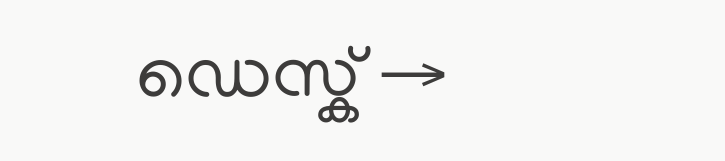ഡെസ്ക് →